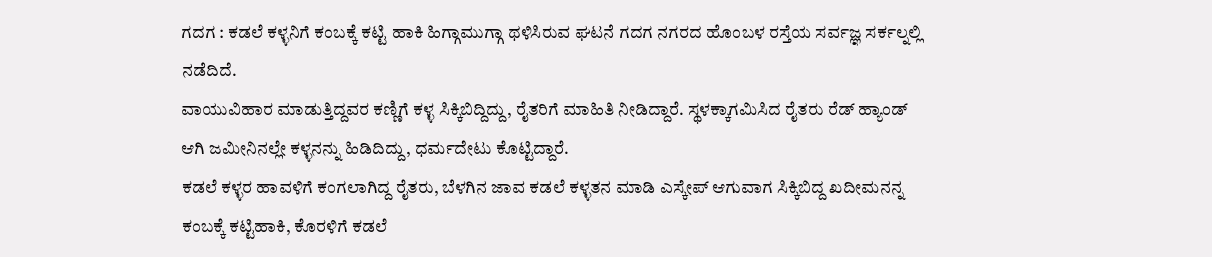ಗದಗ : ಕಡಲೆ ಕಳ್ಳನಿಗೆ ಕಂಬಕ್ಕೆ ಕಟ್ಟಿ ಹಾಕಿ ಹಿಗ್ಗಾಮುಗ್ಗಾ ಥಳಿಸಿರುವ ಘಟನೆ ಗದಗ ನಗರದ ಹೊಂಬಳ ರಸ್ತೆಯ ಸರ್ವಜ್ಞ ಸರ್ಕಲ್ನಲ್ಲಿ ನಡೆದಿದೆ.
ವಾಯುವಿಹಾರ ಮಾಡುತ್ತಿದ್ದವರ ಕಣ್ಣಿಗೆ ಕಳ್ಳ ಸಿಕ್ಕಿಬಿದ್ದಿದ್ದು, ರೈತರಿಗೆ ಮಾಹಿತಿ ನೀಡಿದ್ದಾರೆ. ಸ್ಥಳಕ್ಕಾಗಮಿಸಿದ ರೈತರು ರೆಡ್ ಹ್ಯಾಂಡ್ ಆಗಿ ಜಮೀನಿನಲ್ಲೇ ಕಳ್ಳನನ್ನು ಹಿಡಿದಿದ್ದು, ಧರ್ಮದೇಟು ಕೊಟ್ಟಿದ್ದಾರೆ.
ಕಡಲೆ ಕಳ್ಳರ ಹಾವಳಿಗೆ ಕಂಗಲಾಗಿದ್ದ ರೈತರು, ಬೆಳಗಿನ ಜಾವ ಕಡಲೆ ಕಳ್ಳತನ ಮಾಡಿ ಎಸ್ಕೇಪ್ ಆಗುವಾಗ ಸಿಕ್ಕಿಬಿದ್ದ ಖದೀಮನನ್ನ ಕಂಬಕ್ಕೆ ಕಟ್ಟಿಹಾಕಿ, ಕೊರಳಿಗೆ ಕಡಲೆ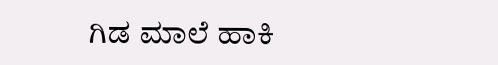ಗಿಡ ಮಾಲೆ ಹಾಕಿ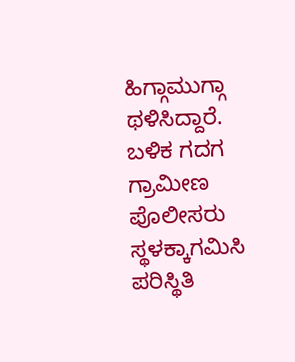ಹಿಗ್ಗಾಮುಗ್ಗಾ ಥಳಿಸಿದ್ದಾರೆ. ಬಳಿಕ ಗದಗ ಗ್ರಾಮೀಣ ಪೊಲೀಸರು ಸ್ಥಳಕ್ಕಾಗಮಿಸಿ ಪರಿಸ್ಥಿತಿ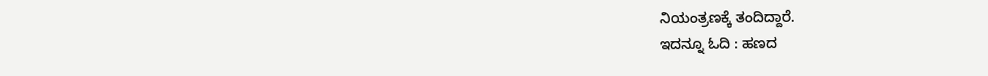ನಿಯಂತ್ರಣಕ್ಕೆ ತಂದಿದ್ದಾರೆ.
ಇದನ್ನೂ ಓದಿ : ಹಣದ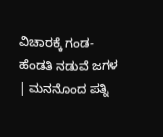ವಿಚಾರಕ್ಕೆ ಗಂಡ-ಹೆಂಡತಿ ನಡುವೆ ಜಗಳ | ಮನನೊಂದ ಪತ್ನಿ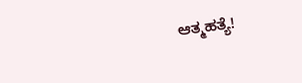ಆತ್ಮಹತ್ಯೆ!